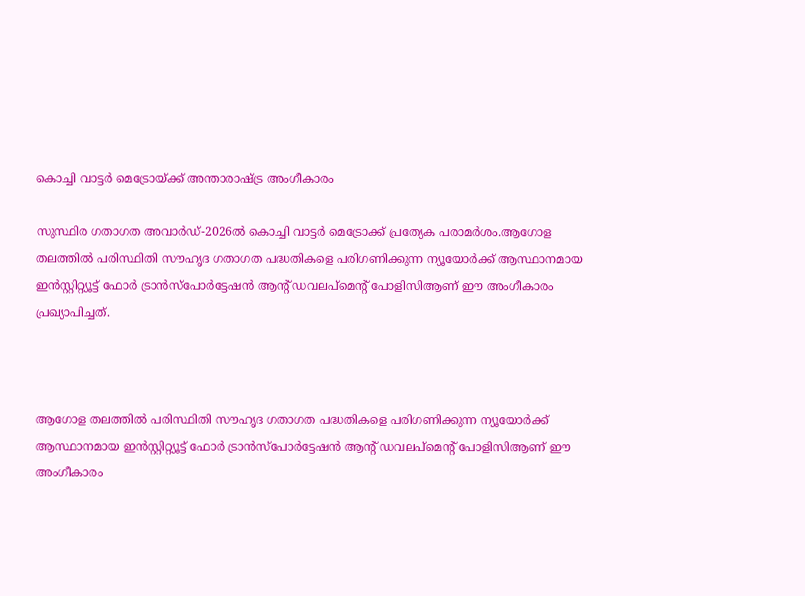കൊച്ചി വാട്ടര്‍ മെട്രോയ്ക്ക് അന്താരാഷ്ട്ര അംഗീകാരം

സുസ്ഥിര ഗതാഗത അവാര്‍ഡ്‌-2026ല്‍ കൊച്ചി വാട്ടര്‍ മെട്രോക്ക് പ്രത്യേക പരാമര്‍ശം.ആഗോള തലത്തില്‍ പരിസ്ഥിതി സൗഹൃദ ഗതാഗത പദ്ധതികളെ പരിഗണിക്കുന്ന ന്യൂയോര്‍ക്ക് ആസ്ഥാനമായ ഇന്‍സ്റ്റിറ്റ്യൂട്ട് ഫോര്‍ ട്രാന്‍സ്‌പോര്‍ട്ടേഷന്‍ ആന്റ് ഡവലപ്‌മെന്റ് പോളിസിആണ് ഈ അംഗീകാരം പ്രഖ്യാപിച്ചത്.



ആഗോള തലത്തില്‍ പരിസ്ഥിതി സൗഹൃദ ഗതാഗത പദ്ധതികളെ പരിഗണിക്കുന്ന ന്യൂയോര്‍ക്ക് ആസ്ഥാനമായ ഇന്‍സ്റ്റിറ്റ്യൂട്ട് ഫോര്‍ ട്രാന്‍സ്‌പോര്‍ട്ടേഷന്‍ ആന്റ് ഡവലപ്‌മെന്റ് പോളിസിആണ് ഈ അംഗീകാരം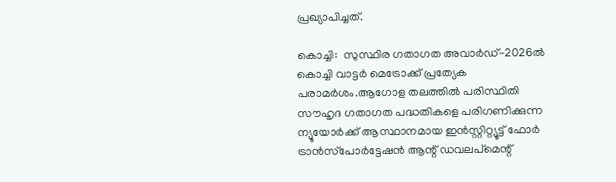പ്രഖ്യാപിച്ചത്.

കൊച്ചി:  സുസ്ഥിര ഗതാഗത അവാര്‍ഡ്‌-2026ല്‍ കൊച്ചി വാട്ടര്‍ മെട്രോക്ക് പ്രത്യേക പരാമര്‍ശം.ആഗോള തലത്തില്‍ പരിസ്ഥിതി സൗഹൃദ ഗതാഗത പദ്ധതികളെ പരിഗണിക്കുന്ന ന്യൂയോര്‍ക്ക് ആസ്ഥാനമായ ഇന്‍സ്റ്റിറ്റ്യൂട്ട് ഫോര്‍ ട്രാന്‍സ്‌പോര്‍ട്ടേഷന്‍ ആന്റ് ഡവലപ്‌മെന്റ്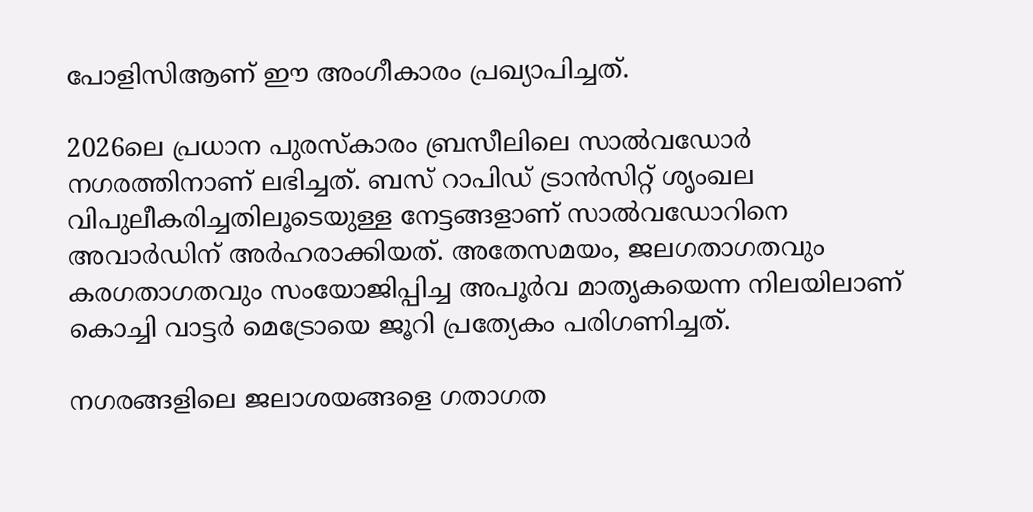പോളിസിആണ് ഈ അംഗീകാരം പ്രഖ്യാപിച്ചത്.

2026ലെ പ്രധാന പുരസ്‌കാരം ബ്രസീലിലെ സാല്‍വഡോര്‍ നഗരത്തിനാണ് ലഭിച്ചത്. ബസ് റാപിഡ് ട്രാന്‍സിറ്റ് ശൃംഖല വിപുലീകരിച്ചതിലൂടെയുള്ള നേട്ടങ്ങളാണ് സാല്‍വഡോറിനെ അവാര്‍ഡിന് അര്‍ഹരാക്കിയത്. അതേസമയം, ജലഗതാഗതവും കരഗതാഗതവും സംയോജിപ്പിച്ച അപൂര്‍വ മാതൃകയെന്ന നിലയിലാണ് കൊച്ചി വാട്ടര്‍ മെട്രോയെ ജൂറി പ്രത്യേകം പരിഗണിച്ചത്.

നഗരങ്ങളിലെ ജലാശയങ്ങളെ ഗതാഗത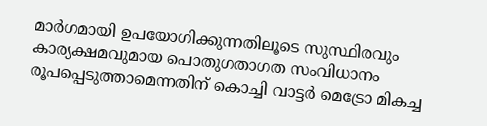മാര്‍ഗമായി ഉപയോഗിക്കുന്നതിലൂടെ സുസ്ഥിരവും കാര്യക്ഷമവുമായ പൊതുഗതാഗത സംവിധാനം രൂപപ്പെടുത്താമെന്നതിന് കൊച്ചി വാട്ടര്‍ മെട്രോ മികച്ച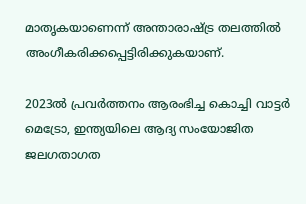മാതൃകയാണെന്ന് അന്താരാഷ്ട്ര തലത്തില്‍ അംഗീകരിക്കപ്പെട്ടിരിക്കുകയാണ്.

2023ല്‍ പ്രവര്‍ത്തനം ആരംഭിച്ച കൊച്ചി വാട്ടര്‍ മെട്രോ, ഇന്ത്യയിലെ ആദ്യ സംയോജിത ജലഗതാഗത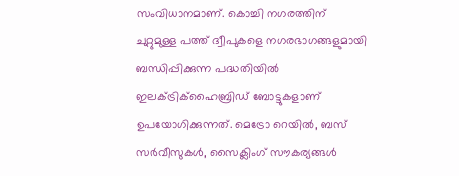സംവിധാനമാണ്. കൊച്ചി നഗരത്തിന് ചുറ്റുമുള്ള പത്ത് ദ്വീപുകളെ നഗരഭാഗങ്ങളുമായി ബന്ധിപ്പിക്കുന്ന പദ്ധതിയില്‍ ഇലക്‌ട്രിക്‌ഹൈബ്രിഡ് ബോട്ടുകളാണ് ഉപയോഗിക്കുന്നത്. മെട്രോ റെയില്‍, ബസ് സര്‍വീസുകള്‍, സൈക്ലിംഗ് സൗകര്യങ്ങള്‍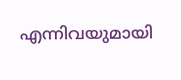എന്നിവയുമായി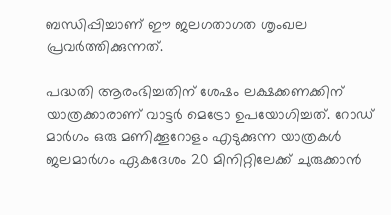ബന്ധിപ്പിച്ചാണ് ഈ ജലഗതാഗത ശൃംഖല പ്രവര്‍ത്തിക്കുന്നത്.

പദ്ധതി ആരംഭിച്ചതിന് ശേഷം ലക്ഷക്കണക്കിന് യാത്രക്കാരാണ് വാട്ടര്‍ മെട്രോ ഉപയോഗിച്ചത്. റോഡ് മാര്‍ഗം ഒരു മണിക്കൂറോളം എടുക്കുന്ന യാത്രകള്‍ ജലമാര്‍ഗം ഏകദേശം 20 മിനിറ്റിലേക്ക് ചുരുക്കാന്‍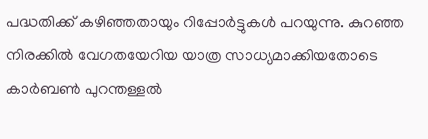പദ്ധതിക്ക് കഴിഞ്ഞതായും റിപ്പോര്‍ട്ടുകള്‍ പറയുന്നു. കുറഞ്ഞ നിരക്കില്‍ വേഗതയേറിയ യാത്ര സാധ്യമാക്കിയതോടെ കാര്‍ബണ്‍ പുറന്തള്ളല്‍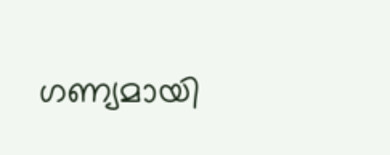ഗണ്യമായി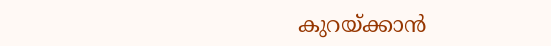കുറയ്ക്കാന്‍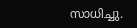സാധിച്ചു.